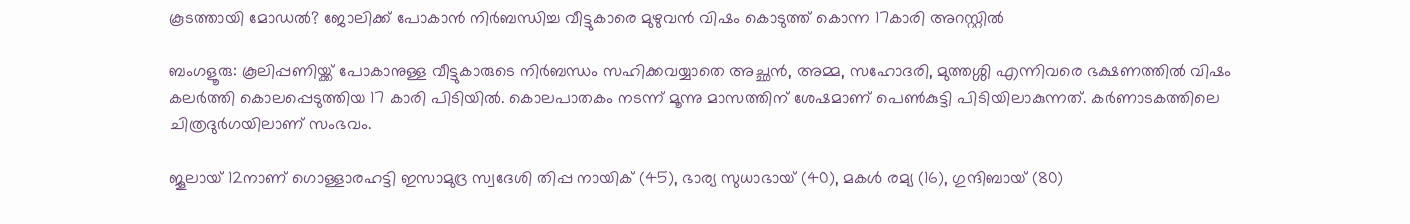കൂടത്തായി മോഡല്‍? ജോലിക്ക് പോകാന്‍ നിര്‍ബന്ധിച്ച വീട്ടുകാരെ മുഴുവന്‍ വിഷം കൊടുത്ത് കൊന്ന 17കാരി അറസ്റ്റില്‍

ബംഗളൂരു: കൂലിപ്പണിയ്ക്ക് പോകാനുള്ള വീട്ടുകാരുടെ നിര്‍ബന്ധം സഹിക്കവയ്യാതെ അച്ഛന്‍, അമ്മ, സഹോദരി, മുത്തശ്ശി എന്നിവരെ ഭക്ഷണത്തില്‍ വിഷം കലര്‍ത്തി കൊലപ്പെടുത്തിയ 17 കാരി പിടിയില്‍. കൊലപാതകം നടന്ന് മൂന്നു മാസത്തിന് ശേഷമാണ് പെണ്‍കുട്ടി പിടിയിലാകുന്നത്. കര്‍ണാടകത്തിലെ ചിത്രദുര്‍ഗയിലാണ് സംഭവം.

ജൂലായ് 12നാണ് ഗൊള്ളാരഹട്ടി ഇസാമുദ്ര സ്വദേശി തിപ്പ നായിക് (45), ഭാര്യ സുധാഭായ് (40), മകള്‍ രമ്യ (16), ഗുന്ദിബായ് (80)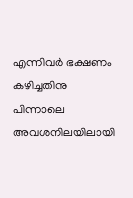എന്നിവര്‍ ഭക്ഷണം കഴിച്ചതിനു പിന്നാലെ അവശനിലയിലായി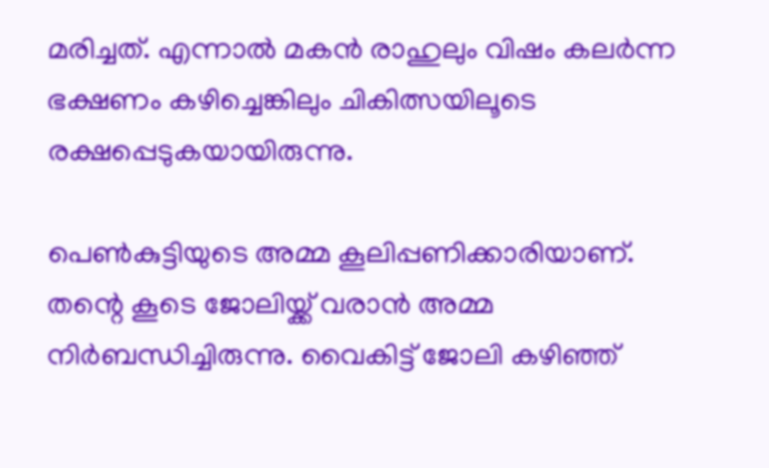മരിച്ചത്. എന്നാല്‍ മകന്‍ രാഹുലും വിഷം കലര്‍ന്ന ഭക്ഷണം കഴിച്ചെങ്കിലും ചികിത്സയിലൂടെ രക്ഷപ്പെടുകയായിരുന്നു.

പെണ്‍കുട്ടിയുടെ അമ്മ കൂലിപ്പണിക്കാരിയാണ്. തന്റെ കൂടെ ജോലിയ്ക്ക് വരാന്‍ അമ്മ നിര്‍ബന്ധിച്ചിരുന്നു. വൈകിട്ട് ജോലി കഴിഞ്ഞ്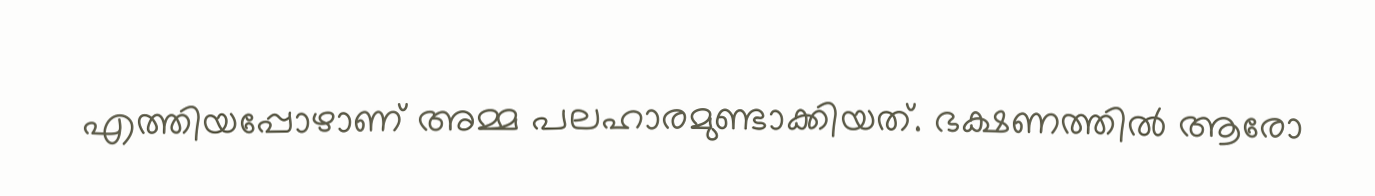എത്തിയപ്പോഴാണ് അമ്മ പലഹാരമുണ്ടാക്കിയത്. ഭക്ഷണത്തില്‍ ആരോ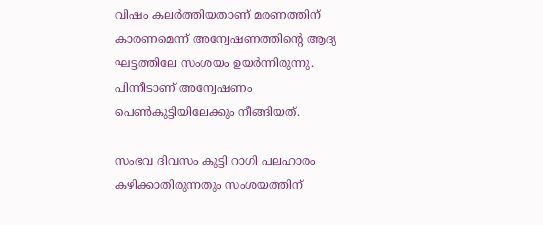വിഷം കലര്‍ത്തിയതാണ് മരണത്തിന് കാരണമെന്ന് അന്വേഷണത്തിന്റെ ആദ്യ ഘട്ടത്തിലേ സംശയം ഉയര്‍ന്നിരുന്നു. പിന്നീടാണ് അന്വേഷണം പെണ്‍കുട്ടിയിലേക്കും നീങ്ങിയത്.

സംഭവ ദിവസം കുട്ടി റാഗി പലഹാരം കഴിക്കാതിരുന്നതും സംശയത്തിന്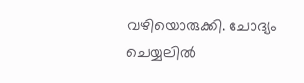വഴിയൊരുക്കി. ചോദ്യം ചെയ്യലില്‍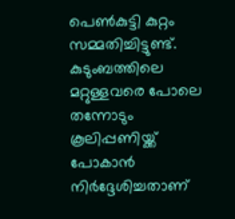പെണ്‍കുട്ടി കുറ്റം സമ്മതിച്ചിട്ടുണ്ട്. കുടുംബത്തിലെ മറ്റുള്ളവരെ പോലെ തന്നോടും കൂലിപ്പണിയ്ക്ക് പോകാന്‍ നിര്‍ദ്ദേശിച്ചതാണ്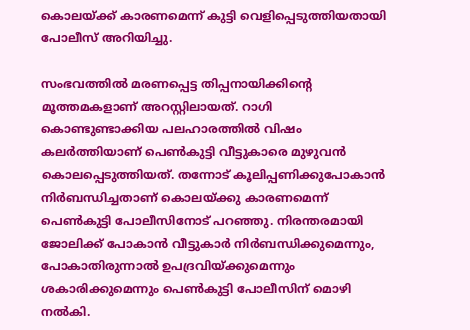കൊലയ്ക്ക് കാരണമെന്ന് കുട്ടി വെളിപ്പെടുത്തിയതായി പോലീസ് അറിയിച്ചു.

സംഭവത്തില്‍ മരണപ്പെട്ട തിപ്പനായിക്കിന്റെ മൂത്തമകളാണ് അറസ്റ്റിലായത്. റാഗി കൊണ്ടുണ്ടാക്കിയ പലഹാരത്തില്‍ വിഷം കലര്‍ത്തിയാണ് പെണ്‍കുട്ടി വീട്ടുകാരെ മുഴുവന്‍ കൊലപ്പെടുത്തിയത്. തന്നോട് കൂലിപ്പണിക്കുപോകാന്‍ നിര്‍ബന്ധിച്ചതാണ് കൊലയ്ക്കു കാരണമെന്ന് പെണ്‍കുട്ടി പോലീസിനോട് പറഞ്ഞു. നിരന്തരമായി ജോലിക്ക് പോകാന്‍ വീട്ടുകാര്‍ നിര്‍ബന്ധിക്കുമെന്നും, പോകാതിരുന്നാല്‍ ഉപദ്രവിയ്ക്കുമെന്നും ശകാരിക്കുമെന്നും പെണ്‍കുട്ടി പോലീസിന് മൊഴി നല്‍കി.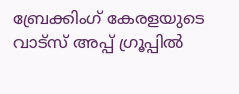ബ്രേക്കിംഗ് കേരളയുടെ വാട്സ് അപ്പ് ഗ്രൂപ്പിൽ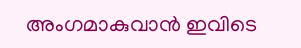അംഗമാകുവാൻ ഇവിടെ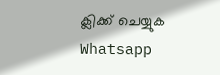ക്ലിക്ക് ചെയ്യുക Whatsapp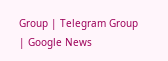Group | Telegram Group | Google News